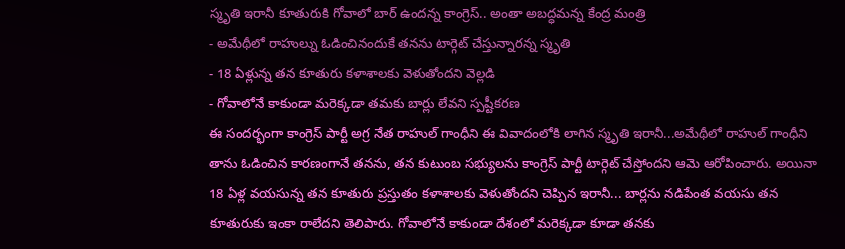స్మృతి ఇరానీ కూతురుకి గోవాలో బార్ ఉందన్న కాంగ్రెస్.. అంతా అబద్ధమన్న కేంద్ర మంత్రి
- అమేథీలో రాహుల్ను ఓడించినందుకే తనను టార్గెట్ చేస్తున్నారన్న స్మృతి
- 18 ఏళ్లున్న తన కూతురు కళాశాలకు వెళుతోందని వెల్లడి
- గోవాలోనే కాకుండా మరెక్కడా తమకు బార్లు లేవని స్పష్టీకరణ
ఈ సందర్భంగా కాంగ్రెస్ పార్టీ అగ్ర నేత రాహుల్ గాంధీని ఈ వివాదంలోకి లాగిన స్మృతి ఇరానీ...అమేథీలో రాహుల్ గాంధీని తాను ఓడించిన కారణంగానే తనను, తన కుటుంబ సభ్యులను కాంగ్రెస్ పార్టీ టార్గెట్ చేస్తోందని ఆమె ఆరోపించారు. అయినా 18 ఏళ్ల వయసున్న తన కూతురు ప్రస్తుతం కళాశాలకు వెళుతోందని చెప్పిన ఇరానీ... బార్లను నడిపేంత వయసు తన కూతురుకు ఇంకా రాలేదని తెలిపారు. గోవాలోనే కాకుండా దేశంలో మరెక్కడా కూడా తనకు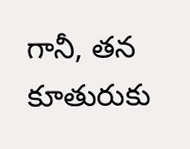గానీ, తన కూతురుకు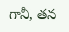గానీ, తన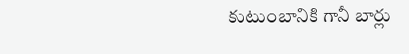కుటుంబానికి గానీ బార్లు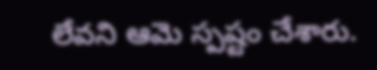లేవని ఆమె స్పష్టం చేశారు.